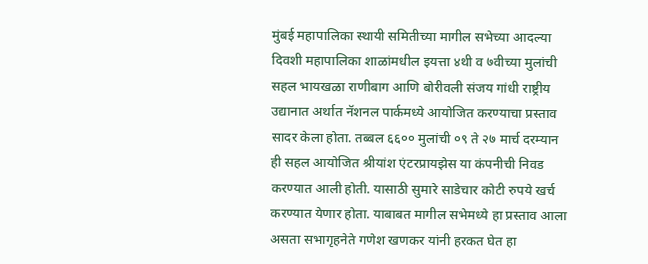मुंबई महापालिका स्थायी समितीच्या मागील सभेच्या आदल्या दिवशी महापालिका शाळांमधील इयत्ता ४थी व ७वीच्या मुलांची सहल भायखळा राणीबाग आणि बोरीवली संजय गांधी राष्ट्रीय उद्यानात अर्थात नॅशनल पार्कमध्ये आयोजित करण्याचा प्रस्ताव सादर केला होता. तब्बल ६६०० मुलांची ०९ ते २७ मार्च दरम्यान ही सहल आयोजित श्रीयांश एंटरप्रायझेस या कंपनीची निवड करण्यात आली होती. यासाठी सुमारे साडेचार कोटी रुपये खर्च करण्यात येणार होता. याबाबत मागील सभेमध्ये हा प्रस्ताव आला असता सभागृहनेते गणेश खणकर यांनी हरकत घेत हा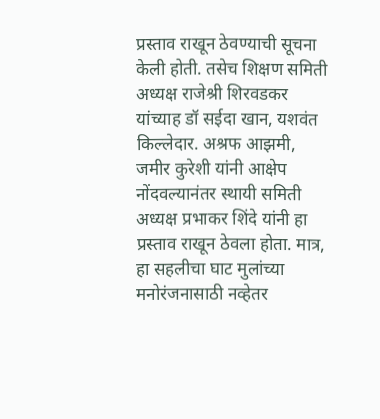प्रस्ताव राखून ठेवण्याची सूचना केली होती. तसेच शिक्षण समिती अध्यक्ष राजेश्री शिरवडकर यांच्याह डॉ सईदा खान, यशवंत किल्लेदार. अश्रफ आझमी, जमीर कुरेशी यांनी आक्षेप नोंदवल्यानंतर स्थायी समिती अध्यक्ष प्रभाकर शिंदे यांनी हा प्रस्ताव राखून ठेवला होता. मात्र, हा सहलीचा घाट मुलांच्या मनोरंजनासाठी नव्हेतर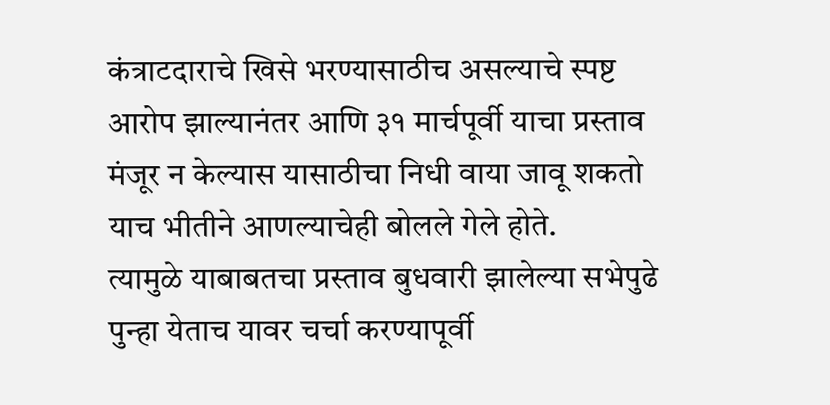कंत्राटदाराचे खिसे भरण्यासाठीच असल्याचे स्पष्ट आरोप झाल्यानंतर आणि ३१ मार्चपूर्वी याचा प्रस्ताव मंजूर न केल्यास यासाठीचा निधी वाया जावू शकतो याच भीतीने आणल्याचेही बोलले गेले होते.
त्यामुळे याबाबतचा प्रस्ताव बुधवारी झालेल्या सभेपुढे पुन्हा येताच यावर चर्चा करण्यापूर्वी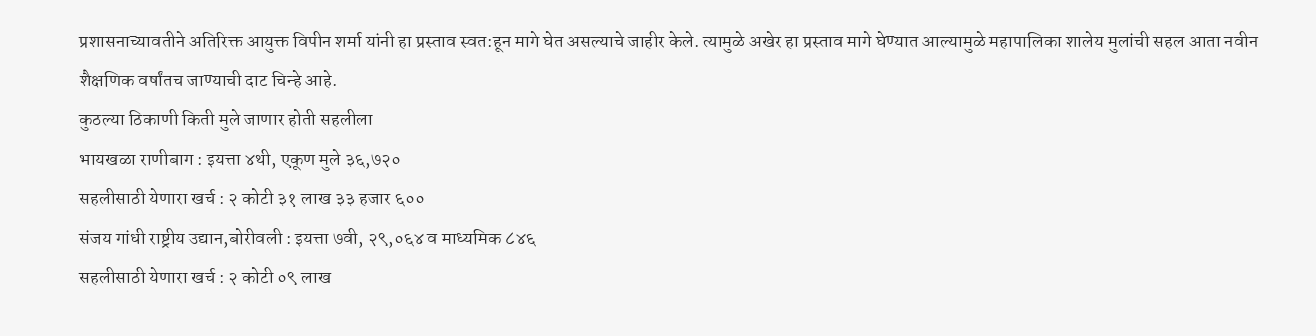प्रशासनाच्यावतीने अतिरिक्त आयुक्त विपीन शर्मा यांनी हा प्रस्ताव स्वत:हून मागे घेत असल्याचे जाहीर केले. त्यामुळे अखेर हा प्रस्ताव मागे घेण्यात आल्यामुळे महापालिका शालेय मुलांची सहल आता नवीन शैक्षणिक वर्षांतच जाण्याची दाट चिन्हे आहे.
कुठल्या ठिकाणी किती मुले जाणार होती सहलीला
भायखळा राणीबाग : इयत्ता ४थी, एकूण मुले ३६,७२०
सहलीसाठी येणारा खर्च : २ कोटी ३१ लाख ३३ हजार ६००
संजय गांधी राष्ट्रीय उद्यान,बोरीवली : इयत्ता ७वी, २९,०६४ व माध्यमिक ८४६
सहलीसाठी येणारा खर्च : २ कोटी ०९ लाख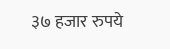३७ हजार रुपये